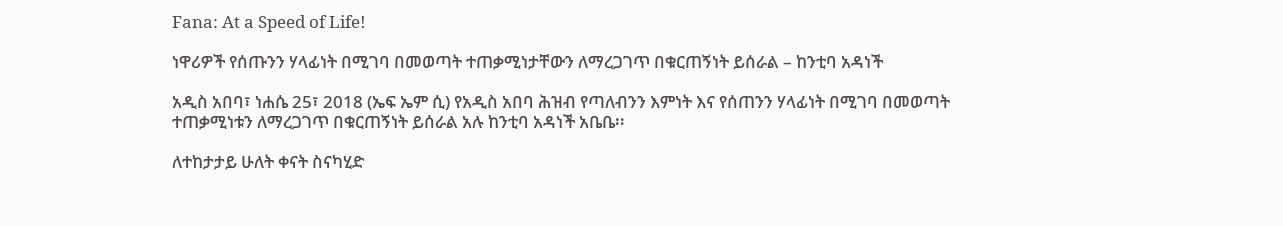Fana: At a Speed of Life!

ነዋሪዎች የሰጡንን ሃላፊነት በሚገባ በመወጣት ተጠቃሚነታቸውን ለማረጋገጥ በቁርጠኝነት ይሰራል – ከንቲባ አዳነች

አዲስ አበባ፣ ነሐሴ 25፣ 2018 (ኤፍ ኤም ሲ) የአዲስ አበባ ሕዝብ የጣለብንን እምነት እና የሰጠንን ሃላፊነት በሚገባ በመወጣት ተጠቃሚነቱን ለማረጋገጥ በቁርጠኝነት ይሰራል አሉ ከንቲባ አዳነች አቤቤ፡፡

ለተከታታይ ሁለት ቀናት ስናካሂድ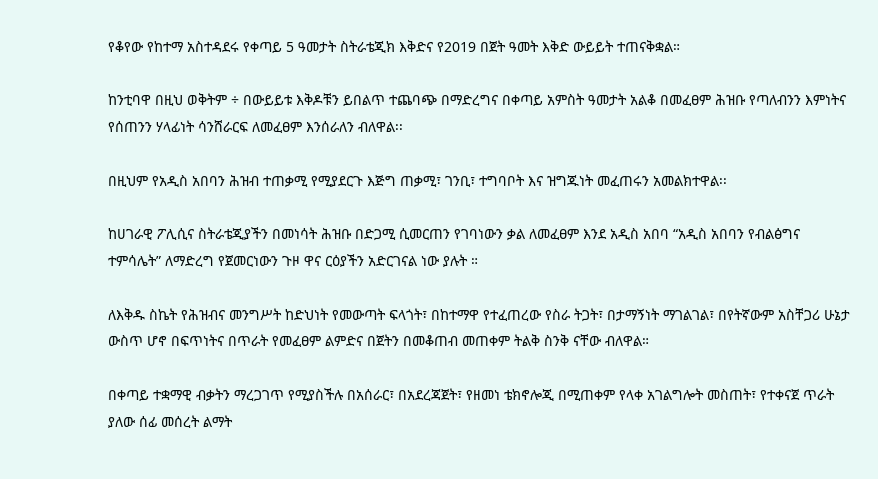የቆየው የከተማ አስተዳደሩ የቀጣይ 5 ዓመታት ስትራቴጂክ እቅድና የ2019 በጀት ዓመት እቅድ ውይይት ተጠናቅቋል።

ከንቲባዋ በዚህ ወቅትም ÷ በውይይቱ እቅዶቹን ይበልጥ ተጨባጭ በማድረግና በቀጣይ አምስት ዓመታት አልቆ በመፈፀም ሕዝቡ የጣለብንን እምነትና የሰጠንን ሃላፊነት ሳንሸራርፍ ለመፈፀም እንሰራለን ብለዋል፡፡

በዚህም የአዲስ አበባን ሕዝብ ተጠቃሚ የሚያደርጉ እጅግ ጠቃሚ፣ ገንቢ፣ ተግባቦት እና ዝግጁነት መፈጠሩን አመልክተዋል፡፡

ከሀገራዊ ፖሊሲና ስትራቴጂያችን በመነሳት ሕዝቡ በድጋሚ ሲመርጠን የገባነውን ቃል ለመፈፀም እንደ አዲስ አበባ “አዲስ አበባን የብልፅግና ተምሳሌት” ለማድረግ የጀመርነውን ጉዞ ዋና ርዕያችን አድርገናል ነው ያሉት ።

ለእቅዱ ስኬት የሕዝብና መንግሥት ከድህነት የመውጣት ፍላጎት፣ በከተማዋ የተፈጠረው የስራ ትጋት፣ በታማኝነት ማገልገል፣ በየትኛውም አስቸጋሪ ሁኔታ ውስጥ ሆኖ በፍጥነትና በጥራት የመፈፀም ልምድና በጀትን በመቆጠብ መጠቀም ትልቅ ስንቅ ናቸው ብለዋል።

በቀጣይ ተቋማዊ ብቃትን ማረጋገጥ የሚያስችሉ በአሰራር፣ በአደረጃጀት፣ የዘመነ ቴክኖሎጂ በሚጠቀም የላቀ አገልግሎት መስጠት፣ የተቀናጀ ጥራት ያለው ሰፊ መሰረት ልማት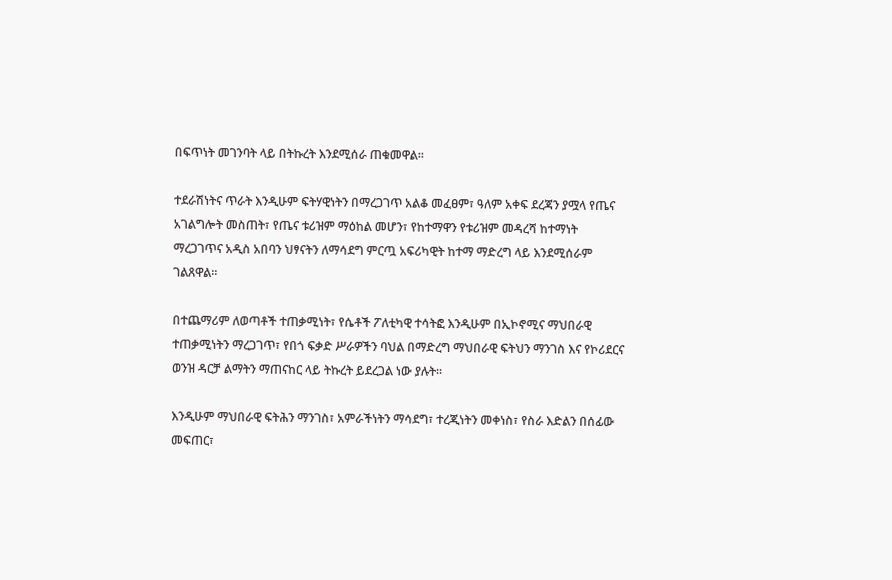በፍጥነት መገንባት ላይ በትኩረት እንደሚሰራ ጠቁመዋል፡፡

ተደራሽነትና ጥራት እንዲሁም ፍትሃዊነትን በማረጋገጥ አልቆ መፈፀም፣ ዓለም አቀፍ ደረጃን ያሟላ የጤና አገልግሎት መስጠት፣ የጤና ቱሪዝም ማዕከል መሆን፣ የከተማዋን የቱሪዝም መዳረሻ ከተማነት ማረጋገጥና አዲስ አበባን ህፃናትን ለማሳደግ ምርጧ አፍሪካዊት ከተማ ማድረግ ላይ እንደሚሰራም ገልጸዋል፡፡

በተጨማሪም ለወጣቶች ተጠቃሚነት፣ የሴቶች ፖለቲካዊ ተሳትፎ እንዲሁም በኢኮኖሚና ማህበራዊ ተጠቃሚነትን ማረጋገጥ፣ የበጎ ፍቃድ ሥራዎችን ባህል በማድረግ ማህበራዊ ፍትህን ማንገስ እና የኮሪደርና ወንዝ ዳርቻ ልማትን ማጠናከር ላይ ትኩረት ይደረጋል ነው ያሉት፡፡

እንዲሁም ማህበራዊ ፍትሕን ማንገስ፣ አምራችነትን ማሳደግ፣ ተረጂነትን መቀነስ፣ የስራ እድልን በሰፊው መፍጠር፣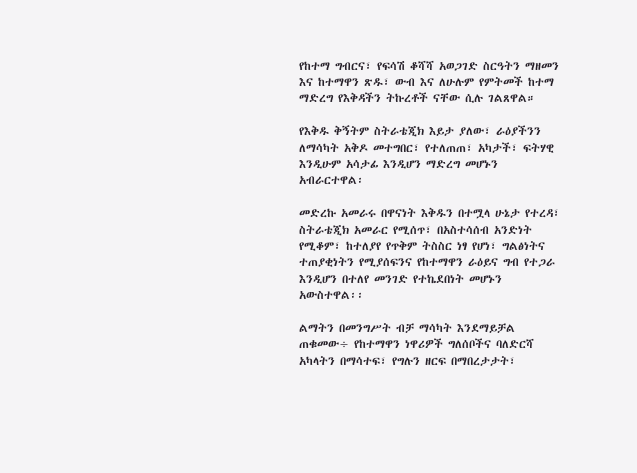የከተማ ግብርና፣ የፍሳሽ ቆሻሻ አወጋገድ ስርዓትን ማዘመን እና ከተማዋን ጽዱ፣ ውብ እና ለሁሉም የምትመች ከተማ ማድረግ የእቅዳችን ትኩረቶች ናቸው ሲሉ ገልጸዋል።

የእቅዱ ቅኝትም ስትራቴጂክ እይታ ያለው፣ ራዕያችንን ለማሳካት አቅዶ መተግበር፣ የተለጠጠ፣ አካታች፣ ፍትሃዊ እንዲሁም አሳታፊ እንዲሆን ማድረግ መሆኑን አብራርተዋል፡

መድረኩ አመራሩ በዋናነት እቅዱን በተሟላ ሁኔታ የተረዳ፣ ስትራቴጂክ አመራር የሚሰጥ፣ በአስተሳሰብ አንድነት የሚቆም፣ ከተለያየ የጥቅም ትስስር ነፃ የሆነ፣ ግልፅነትና ተጠያቂነትን የሚያሰፍንና የከተማዋን ራዕይና ግብ የተጋራ እንዲሆን በተለየ መንገድ የተኬደበነት መሆኑን አውስተዋል፡፡

ልማትን በመንግሥት ብቻ ማሳካት እንደማይቻል ጠቁመው÷ የከተማዋን ነዋሪዎች ግለሰቦችና ባለድርሻ አካላትን በማሳተፍ፣ የግሉን ዘርፍ በማበረታታት፣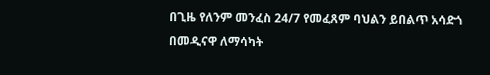በጊዜ የለንም መንፈስ 24/7 የመፈጸም ባህልን ይበልጥ አሳድጎ በመዲናዋ ለማሳካት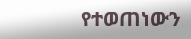የተወጠነውን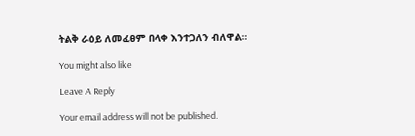ትልቅ ራዕይ ለመፈፀም በላቀ እንተጋለን ብለዋል።

You might also like

Leave A Reply

Your email address will not be published.